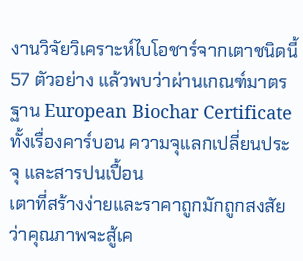งานวิจัยวิเคราะห์ไบโอชาร์จากเตาชนิดนี้ 57 ตัวอย่าง แล้วพบว่าผ่านเกณฑ์มาตรฐาน European Biochar Certificate ทั้งเรื่องคาร์บอน ความจุแลกเปลี่ยนประจุ และสารปนเปื้อน
เตาที่สร้างง่ายและราคาถูกมักถูกสงสัยว่าคุณภาพจะสู้เค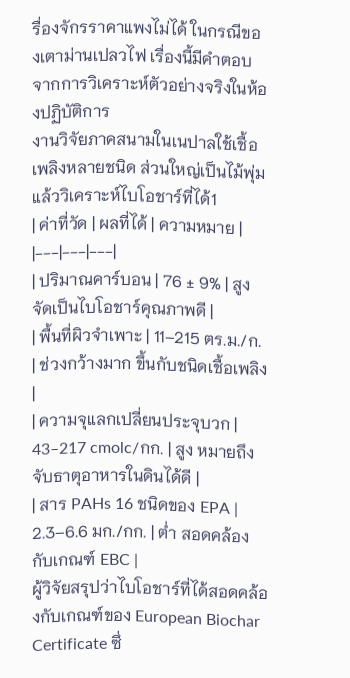รื่องจักรราคาแพงไม่ได้ ในกรณีของเตาม่านเปลวไฟ เรื่องนี้มีคำตอบจากการวิเคราะห์ตัวอย่างจริงในห้องปฏิบัติการ
งานวิจัยภาคสนามในเนปาลใช้เชื้อเพลิงหลายชนิด ส่วนใหญ่เป็นไม้พุ่ม แล้ววิเคราะห์ไบโอชาร์ที่ได้1
| ค่าที่วัด | ผลที่ได้ | ความหมาย |
|---|---|---|
| ปริมาณคาร์บอน | 76 ± 9% | สูง จัดเป็นไบโอชาร์คุณภาพดี |
| พื้นที่ผิวจำเพาะ | 11–215 ตร.ม./ก. | ช่วงกว้างมาก ขึ้นกับชนิดเชื้อเพลิง |
| ความจุแลกเปลี่ยนประจุบวก | 43–217 cmolc/กก. | สูง หมายถึงจับธาตุอาหารในดินได้ดี |
| สาร PAHs 16 ชนิดของ EPA | 2.3–6.6 มก./กก. | ต่ำ สอดคล้องกับเกณฑ์ EBC |
ผู้วิจัยสรุปว่าไบโอชาร์ที่ได้สอดคล้องกับเกณฑ์ของ European Biochar Certificate ซึ่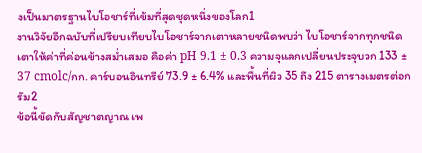งเป็นมาตรฐานไบโอชาร์ที่เข้มที่สุดชุดหนึ่งของโลก1
งานวิจัยอีกฉบับที่เปรียบเทียบไบโอชาร์จากเตาหลายชนิดพบว่า ไบโอชาร์จากทุกชนิดเตาให้ค่าที่ค่อนข้างสม่ำเสมอ คือค่า pH 9.1 ± 0.3 ความจุแลกเปลี่ยนประจุบวก 133 ± 37 cmolc/กก. คาร์บอนอินทรีย์ 73.9 ± 6.4% และพื้นที่ผิว 35 ถึง 215 ตารางเมตรต่อกรัม2
ข้อนี้ขัดกับสัญชาตญาณ เพ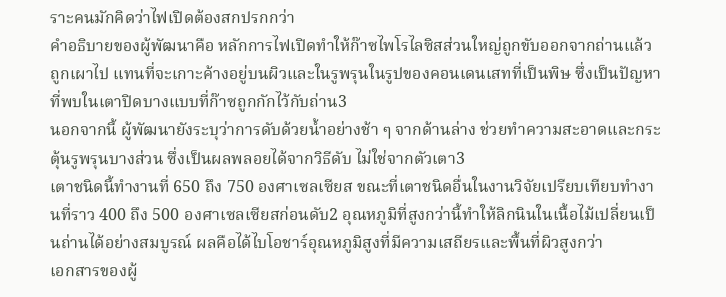ราะคนมักคิดว่าไฟเปิดต้องสกปรกกว่า
คำอธิบายของผู้พัฒนาคือ หลักการไฟเปิดทำให้ก๊าซไพโรไลซิสส่วนใหญ่ถูกขับออกจากถ่านแล้วถูกเผาไป แทนที่จะเกาะค้างอยู่บนผิวและในรูพรุนในรูปของคอนเดนเสทที่เป็นพิษ ซึ่งเป็นปัญหาที่พบในเตาปิดบางแบบที่ก๊าซถูกกักไว้กับถ่าน3
นอกจากนี้ ผู้พัฒนายังระบุว่าการดับด้วยน้ำอย่างช้า ๆ จากด้านล่าง ช่วยทำความสะอาดและกระตุ้นรูพรุนบางส่วน ซึ่งเป็นผลพลอยได้จากวิธีดับ ไม่ใช่จากตัวเตา3
เตาชนิดนี้ทำงานที่ 650 ถึง 750 องศาเซลเซียส ขณะที่เตาชนิดอื่นในงานวิจัยเปรียบเทียบทำงานที่ราว 400 ถึง 500 องศาเซลเซียสก่อนดับ2 อุณหภูมิที่สูงกว่านี้ทำให้ลิกนินในเนื้อไม้เปลี่ยนเป็นถ่านได้อย่างสมบูรณ์ ผลคือได้ไบโอชาร์อุณหภูมิสูงที่มีความเสถียรและพื้นที่ผิวสูงกว่า
เอกสารของผู้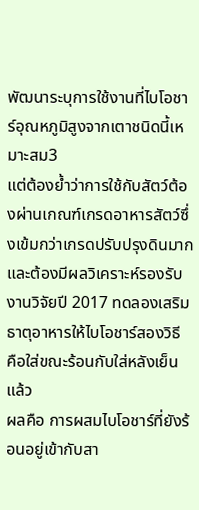พัฒนาระบุการใช้งานที่ไบโอชาร์อุณหภูมิสูงจากเตาชนิดนี้เหมาะสม3
แต่ต้องย้ำว่าการใช้กับสัตว์ต้องผ่านเกณฑ์เกรดอาหารสัตว์ซึ่งเข้มกว่าเกรดปรับปรุงดินมาก และต้องมีผลวิเคราะห์รองรับ
งานวิจัยปี 2017 ทดลองเสริมธาตุอาหารให้ไบโอชาร์สองวิธี คือใส่ขณะร้อนกับใส่หลังเย็นแล้ว
ผลคือ การผสมไบโอชาร์ที่ยังร้อนอยู่เข้ากับสา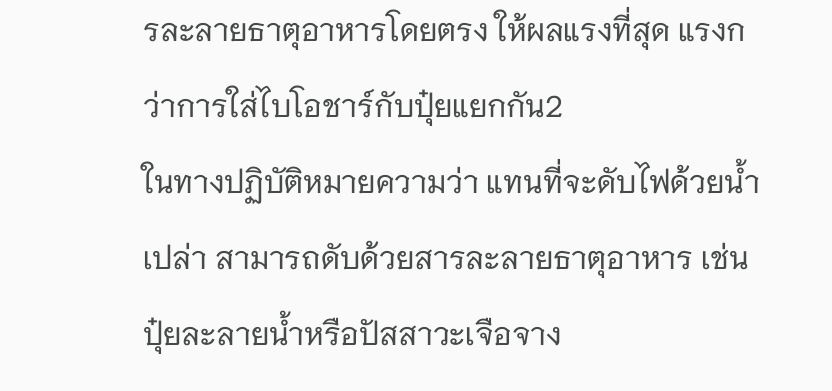รละลายธาตุอาหารโดยตรง ให้ผลแรงที่สุด แรงกว่าการใส่ไบโอชาร์กับปุ๋ยแยกกัน2
ในทางปฏิบัติหมายความว่า แทนที่จะดับไฟด้วยน้ำเปล่า สามารถดับด้วยสารละลายธาตุอาหาร เช่น ปุ๋ยละลายน้ำหรือปัสสาวะเจือจาง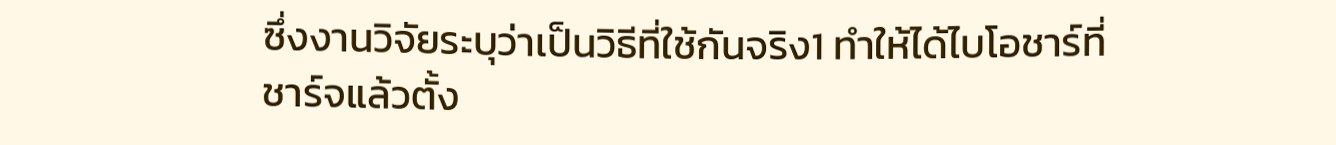ซึ่งงานวิจัยระบุว่าเป็นวิธีที่ใช้กันจริง1 ทำให้ได้ไบโอชาร์ที่ชาร์จแล้วตั้ง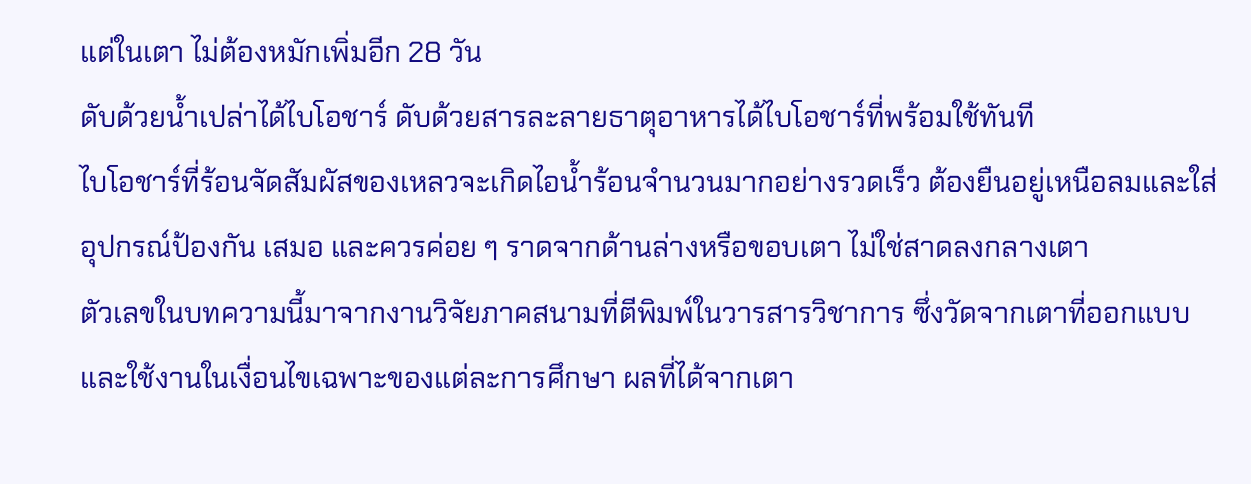แต่ในเตา ไม่ต้องหมักเพิ่มอีก 28 วัน
ดับด้วยน้ำเปล่าได้ไบโอชาร์ ดับด้วยสารละลายธาตุอาหารได้ไบโอชาร์ที่พร้อมใช้ทันที
ไบโอชาร์ที่ร้อนจัดสัมผัสของเหลวจะเกิดไอน้ำร้อนจำนวนมากอย่างรวดเร็ว ต้องยืนอยู่เหนือลมและใส่อุปกรณ์ป้องกัน เสมอ และควรค่อย ๆ ราดจากด้านล่างหรือขอบเตา ไม่ใช่สาดลงกลางเตา
ตัวเลขในบทความนี้มาจากงานวิจัยภาคสนามที่ตีพิมพ์ในวารสารวิชาการ ซึ่งวัดจากเตาที่ออกแบบและใช้งานในเงื่อนไขเฉพาะของแต่ละการศึกษา ผลที่ได้จากเตา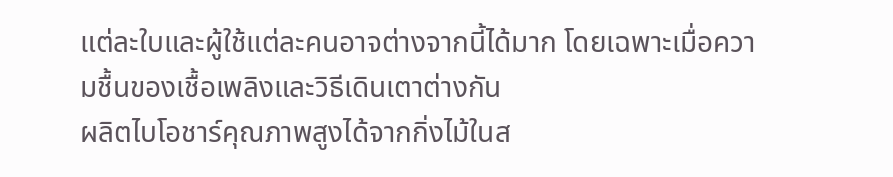แต่ละใบและผู้ใช้แต่ละคนอาจต่างจากนี้ได้มาก โดยเฉพาะเมื่อความชื้นของเชื้อเพลิงและวิธีเดินเตาต่างกัน
ผลิตไบโอชาร์คุณภาพสูงได้จากกิ่งไม้ในส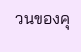วนของคุ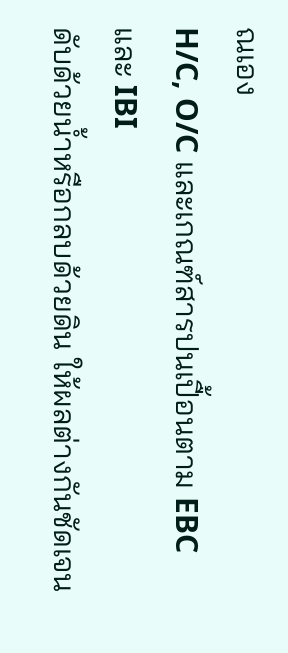ณเอง
H/C, O/C และเกณฑ์สารปนเปื้อนตาม EBC และ IBI
ดับด้วยน้ำหรือกลบด้วยดิน ให้ผลต่างกันชัดเจน